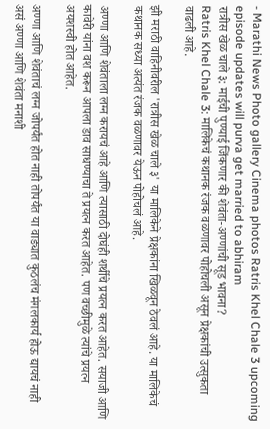- Marathi News Photo gallery Cinema photos Ratris Khel Chale 3 upcoming episode updates will purva get married to abhiram
रात्रीस खेळ चाले ३: माईची पुण्याई जिंकणार की शेवंता-अण्णांची सूड भावना?
Ratris Khel Chale 3: मालिकेचं कथानक रंजक वळणावर पोहोचली असून प्रेक्षकांची उत्सुकता वाढली आहे.

झी मराठी वाहिनीवरील 'रात्रीस खेळ चाले ३' या मालिकेने प्रेक्षकांना खिळवून ठेवलं आहे. या मालिकेचं कथानक सध्या अत्यंत रंजक वळणावर येऊन पोहोचलं आहे.

अण्णा आणि शेवंताला लग्न करायचं आहे आणि त्यासाठी दोघंही शर्थीचे प्रयत्न करत आहेत. सयाजी आणि कावेरी यांना वश करून आपला डाव साधण्याचा ते प्रयत्न करत आहेत. पण वच्छीमुळे त्यांचे प्रयत्न अयशस्वी होत आहेत.

अण्णा आणि शेवंताचं लग्न जोपर्यंत होत नाही तोपर्यंत या वाड्यात कुठलंच मंगलकार्य होऊ द्यायचं नाही असं अण्णा आणि शेवंता मनाशी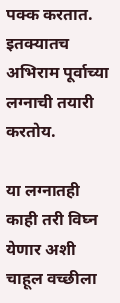पक्क करतात. इतक्यातच अभिराम पूर्वाच्या लग्नाची तयारी करतोय.

या लग्नातही काही तरी विघ्न येणार अशी चाहूल वच्छीला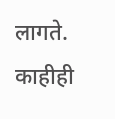लागते. काहीही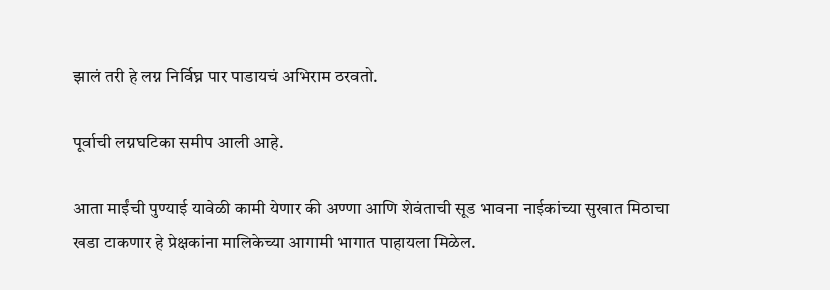झालं तरी हे लग्न निर्विघ्न पार पाडायचं अभिराम ठरवतो.

पूर्वाची लग्नघटिका समीप आली आहे.

आता माईंची पुण्याई यावेळी कामी येणार की अण्णा आणि शेवंताची सूड भावना नाईकांच्या सुखात मिठाचा खडा टाकणार हे प्रेक्षकांना मालिकेच्या आगामी भागात पाहायला मिळेल.